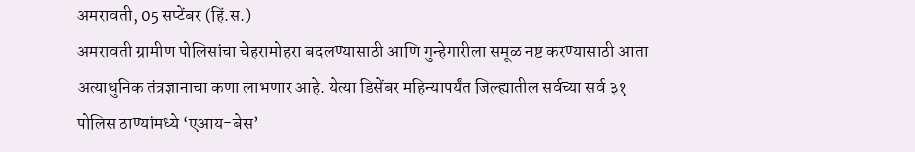अमरावती, 05 सप्टेंबर (हिं.स.)
अमरावती ग्रामीण पोलिसांचा चेहरामोहरा बदलण्यासाठी आणि गुन्हेगारीला समूळ नष्ट करण्यासाठी आता अत्याधुनिक तंत्रज्ञानाचा कणा लाभणार आहे. येत्या डिसेंबर महिन्यापर्यंत जिल्ह्यातील सर्वच्या सर्व ३१ पोलिस ठाण्यांमध्ये ‘एआय-बेस’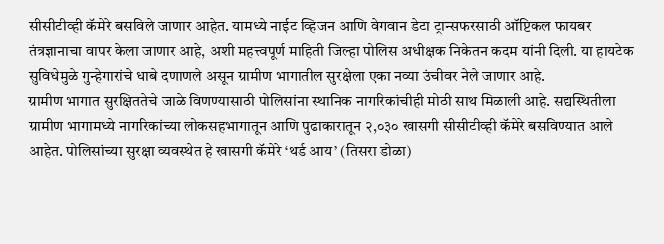सीसीटीव्ही कॅमेरे बसविले जाणार आहेत. यामध्ये नाईट व्हिजन आणि वेगवान डेटा ट्रान्सफरसाठी ऑप्टिकल फायबर तंत्रज्ञानाचा वापर केला जाणार आहे, अशी महत्त्वपूर्ण माहिती जिल्हा पोलिस अधीक्षक निकेतन कदम यांनी दिली. या हायटेक सुविधेमुळे गुन्हेगारांचे धाबे दणाणले असून ग्रामीण भागातील सुरक्षेला एका नव्या उंचीवर नेले जाणार आहे.
ग्रामीण भागात सुरक्षिततेचे जाळे विणण्यासाठी पोलिसांना स्थानिक नागरिकांचीही मोठी साथ मिळाली आहे. सद्यस्थितीला ग्रामीण भागामध्ये नागरिकांच्या लोकसहभागातून आणि पुढाकारातून २,०३० खासगी सीसीटीव्ही कॅमेरे बसविण्यात आले आहेत. पोलिसांच्या सुरक्षा व्यवस्थेत हे खासगी कॅमेरे ‘थर्ड आय’ (तिसरा डोळा)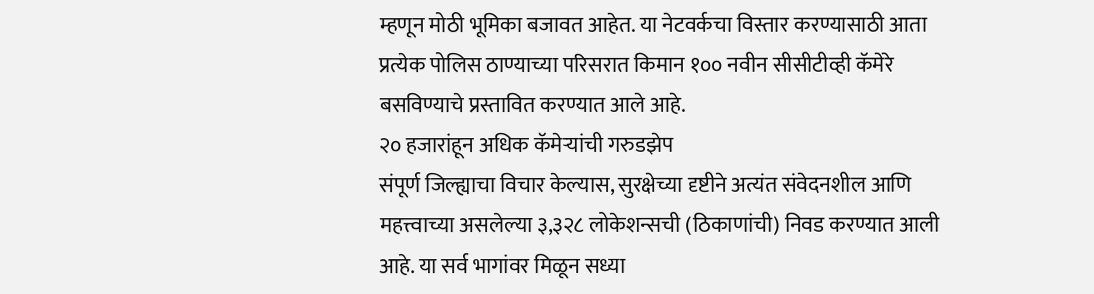म्हणून मोठी भूमिका बजावत आहेत. या नेटवर्कचा विस्तार करण्यासाठी आता प्रत्येक पोलिस ठाण्याच्या परिसरात किमान १०० नवीन सीसीटीव्ही कॅमेरे बसविण्याचे प्रस्तावित करण्यात आले आहे.
२० हजारांहून अधिक कॅमेऱ्यांची गरुडझेप
संपूर्ण जिल्ह्याचा विचार केल्यास, सुरक्षेच्या दृष्टीने अत्यंत संवेदनशील आणि महत्त्वाच्या असलेल्या ३,३२८ लोकेशन्सची (ठिकाणांची) निवड करण्यात आली आहे. या सर्व भागांवर मिळून सध्या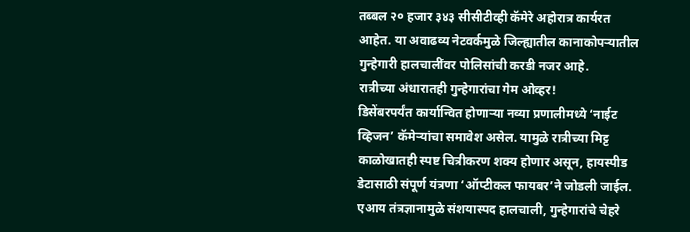तब्बल २० हजार ३४३ सीसीटीव्ही कॅमेरे अहोरात्र कार्यरत आहेत. या अवाढव्य नेटवर्कमुळे जिल्ह्यातील कानाकोपऱ्यातील गुन्हेगारी हालचालींवर पोलिसांची करडी नजर आहे.
रात्रीच्या अंधारातही गुन्हेगारांचा गेम ओव्हर!
डिसेंबरपर्यंत कार्यान्वित होणाऱ्या नव्या प्रणालीमध्ये ‘नाईट व्हिजन’ कॅमेऱ्यांचा समावेश असेल. यामुळे रात्रीच्या मिट्ट काळोखातही स्पष्ट चित्रीकरण शक्य होणार असून, हायस्पीड डेटासाठी संपूर्ण यंत्रणा ‘ऑप्टीकल फायबर’ने जोडली जाईल. एआय तंत्रज्ञानामुळे संशयास्पद हालचाली, गुन्हेगारांचे चेहरे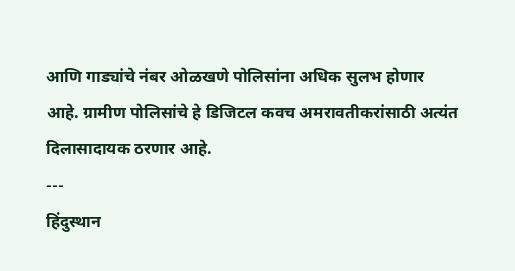आणि गाड्यांचे नंबर ओळखणे पोलिसांना अधिक सुलभ होणार आहे. ग्रामीण पोलिसांचे हे डिजिटल कवच अमरावतीकरांसाठी अत्यंत दिलासादायक ठरणार आहे.
---
हिंदुस्थान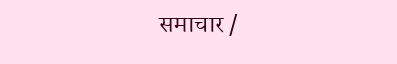समाचार /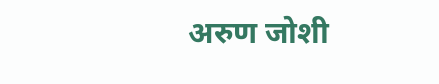अरुण जोशी